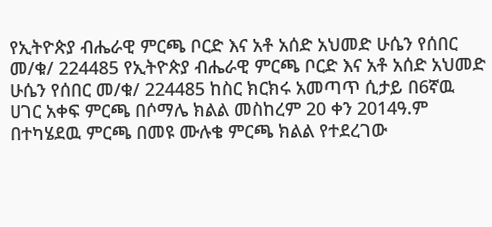የኢትዮጵያ ብሔራዊ ምርጫ ቦርድ እና አቶ አሰድ አህመድ ሁሴን የሰበር መ/ቁ/ 224485 የኢትዮጵያ ብሔራዊ ምርጫ ቦርድ እና አቶ አሰድ አህመድ ሁሴን የሰበር መ/ቁ/ 224485 ከስር ክርክሩ አመጣጥ ሲታይ በ6ኛዉ ሀገር አቀፍ ምርጫ በሶማሌ ክልል መስከረም 20 ቀን 2014ዓ.ም በተካሄደዉ ምርጫ በመዩ ሙሉቄ ምርጫ ክልል የተደረገው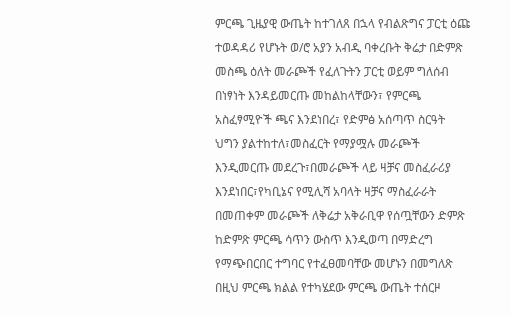ምርጫ ጊዜያዊ ውጤት ከተገለጸ በኋላ የብልጽግና ፓርቲ ዕጩ ተወዳዳሪ የሆኑት ወ/ሮ አያን አብዲ ባቀረቡት ቅሬታ በድምጽ መስጫ ዕለት መራጮች የፈለጉትን ፓርቲ ወይም ግለሰብ በነፃነት እንዳይመርጡ መከልከላቸውን፣ የምርጫ አስፈፃሚዮች ጫና እንደነበረ፣ የድምፅ አሰጣጥ ስርዓት ህግን ያልተከተለ፣መስፈርት የማያሟሉ መራጮች እንዲመርጡ መደረጉ፣በመራጮች ላይ ዛቻና መስፈራሪያ እንደነበር፣የካቢኔና የሚሊሻ አባላት ዛቻና ማስፈራራት በመጠቀም መራጮች ለቅሬታ አቅራቢዋ የሰጧቸውን ድምጽ ከድምጽ ምርጫ ሳጥን ውስጥ እንዲወጣ በማድረግ የማጭበርበር ተግባር የተፈፀመባቸው መሆኑን በመግለጽ በዚህ ምርጫ ክልል የተካሄደው ምርጫ ውጤት ተሰርዞ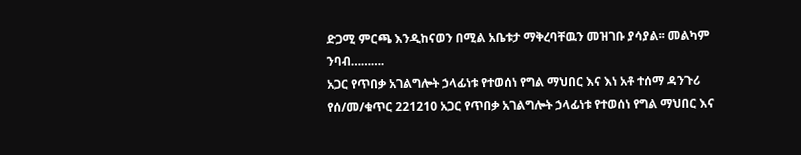ድጋሚ ምርጫ እንዲከናወን በሚል አቤቱታ ማቅረባቸዉን መዝገቡ ያሳያል፡፡ መልካም ንባብ……….
አጋር የጥበቃ አገልግሎት ኃላፊነቱ የተወሰነ የግል ማህበር እና እነ አቶ ተሰማ ዳንጉሪ የሰ/መ/ቁጥር 221210 አጋር የጥበቃ አገልግሎት ኃላፊነቱ የተወሰነ የግል ማህበር እና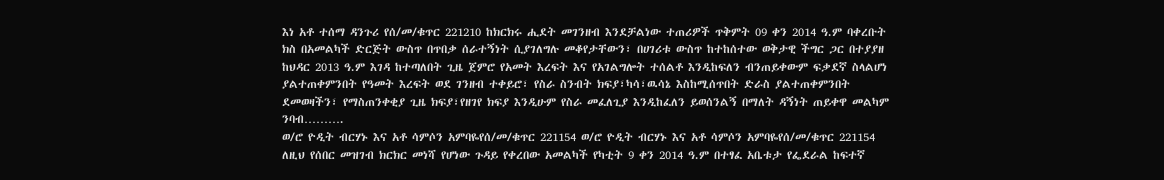እነ አቶ ተሰማ ዳንጉሪ የሰ/መ/ቁጥር 221210 ከክርክሩ ሒደት መገንዘብ እንደቻልነው ተጠሪዎች ጥቅምት 09 ቀን 2014 ዓ.ም ባቀረቡት ክስ በአመልካች ድርጅት ውስጥ በጥበቃ ሰራተኝነት ሲያገለግሉ መቆየታቸውን፣ በሀገሪቱ ውስጥ ከተከሰተው ወቅታዊ ችግር ጋር በተያያዘ ከህዳር 2013 ዓ.ም እገዳ ከተጣለበት ጊዜ ጀምሮ የአመት እረፍት እና የአገልግሎት ተሰልቶ እንዲከፍለን ብንጠይቀውም ፍቃደኛ ስላልሆነ ያልተጠቀምንበት የዓመት እረፍት ወደ ገንዘብ ተቀይሮ፣ የስራ ስንብት ክፍያ፣ካሳ፣ዉሳኔ እስከሚሰጥበት ድራስ ያልተጠቀምንበት ደመወዛችን፣ የማስጠንቀቂያ ጊዜ ክፍያ፣የዘገየ ክፍያ እንዲሁም የስራ መፈለጊያ እንዲከፈለን ይወሰንልኝ በማለት ዳኝነት ጠይቀዋ መልካም ንባብ……….
ወ/ሮ ዮዲት ብርሃኑ እና አቶ ሳምሶን አምባዬየሰ/መ/ቁጥር 221154 ወ/ሮ ዮዲት ብርሃኑ እና አቶ ሳምሶን አምባዬየሰ/መ/ቁጥር 221154 ለዚህ የሰበር መዝገብ ክርክር መነሻ የሆነው ጉዳይ የቀረበው አመልካች የካቲት 9 ቀን 2014 ዓ.ም በተፃፈ አቤቱታ የፌደራል ከፍተኛ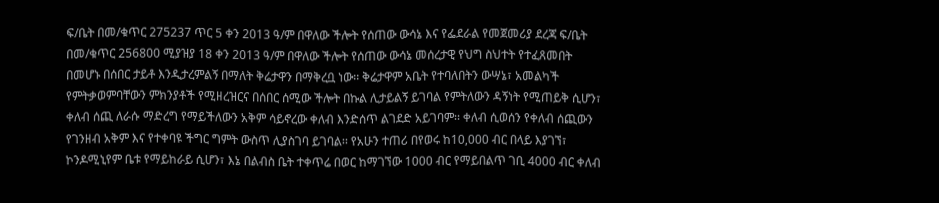ፍ/ቤት በመ/ቁጥር 275237 ጥር 5 ቀን 2013 ዓ/ም በዋለው ችሎት የሰጠው ውሳኔ እና የፌደራል የመጀመሪያ ደረጃ ፍ/ቤት በመ/ቁጥር 256800 ሚያዝያ 18 ቀን 2013 ዓ/ም በዋለው ችሎት የሰጠው ውሳኔ መሰረታዊ የህግ ስህተት የተፈጸመበት በመሆኑ በሰበር ታይቶ እንዲታረምልኝ በማለት ቅሬታዋን በማቅረቧ ነው፡፡ ቅሬታዋም አቤት የተባለበትን ውሣኔ፣ አመልካች የምትቃወምባቸውን ምክንያቶች የሚዘረዝርና በሰበር ሰሚው ችሎት በኩል ሊታይልኝ ይገባል የምትለውን ዳኝነት የሚጠይቅ ሲሆን፣ ቀለብ ሰጪ ለራሱ ማድረግ የማይችለውን አቅም ሳይኖረው ቀለብ እንድሰጥ ልገደድ አይገባም፡፡ ቀለብ ሲወሰን የቀለብ ሰጪውን የገንዘብ አቅም እና የተቀባዩ ችግር ግምት ውስጥ ሊያስገባ ይገባል፡፡ የአሁን ተጠሪ በየወሩ ከ10,000 ብር በላይ እያገኘ፣ ኮንዶሚኒየም ቤቱ የማይከራይ ሲሆን፣ እኔ በልብስ ቤት ተቀጥሬ በወር ከማገኘው 1000 ብር የማይበልጥ ገቢ 4000 ብር ቀለብ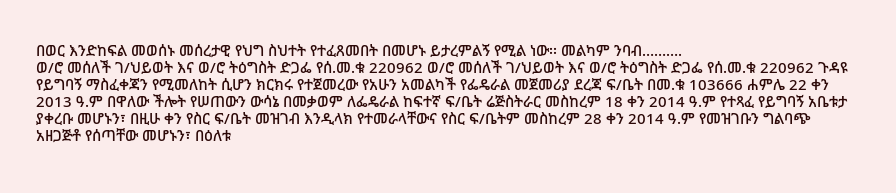በወር እንድከፍል መወሰኑ መሰረታዊ የህግ ስህተት የተፈጸመበት በመሆኑ ይታረምልኝ የሚል ነው፡፡ መልካም ንባብ……….
ወ/ሮ መሰለች ገ/ህይወት እና ወ/ሮ ትዕግስት ድጋፌ የሰ.መ.ቁ 220962 ወ/ሮ መሰለች ገ/ህይወት እና ወ/ሮ ትዕግስት ድጋፌ የሰ.መ.ቁ 220962 ጉዳዩ የይግባኝ ማስፈቀጃን የሚመለከት ሲሆን ክርክሩ የተጀመረው የአሁን አመልካች የፌዴራል መጀመሪያ ደረጃ ፍ/ቤት በመ.ቁ 103666 ሐምሌ 22 ቀን 2013 ዓ.ም በዋለው ችሎት የሠጠውን ውሳኔ በመቃወም ለፌዴራል ከፍተኛ ፍ/ቤት ሬጅስትራር መስከረም 18 ቀን 2014 ዓ.ም የተጻፈ የይግባኝ አቤቱታ ያቀረቡ መሆኑን፣ በዚሁ ቀን የስር ፍ/ቤት መዝገብ እንዲላክ የተመራላቸውና የስር ፍ/ቤትም መስከረም 28 ቀን 2014 ዓ.ም የመዝገቡን ግልባጭ አዘጋጅቶ የሰጣቸው መሆኑን፣ በዕለቱ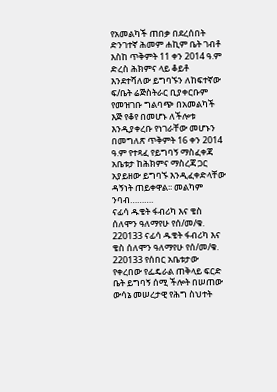የአመልካች ጠበቃ በደረሰበት ድንገተኛ ሕመም ሐኪም ቤት ገብቶ እስከ ጥቅምት 11 ቀን 2014 ዓ.ም ድረስ ሕክምና ላይ ቆይቶ እንደተሻለው ይግባኙን ለከፍተኛው ፍ/ቤት ሬጅስትራር ቢያቀርቡም የመዝገቡ ግልባጭ በአመልካች እጅ የቆየ በመሆኑ ለችሎቱ እንዲያቀረቡ የነገራቸው መሆኑን በመግለጽ ጥቅምት 16 ቀን 2014 ዓ.ም የተጻፈ የይግባኝ ማስፈቀጃ አቤቱታ ከሕክምና ማስረጃ ጋር አያይዘው ይግባኙ እንዲፈቀድላቸው ዳኝነት ጠይቀዋል፡፡ መልካም ንባብ……….
ናፊሳ ዱቄት ፋብሪካ እና ቄስ ሰለሞን ዓለማየሁ የሰ/መ/ቁ. 220133 ናፊሳ ዱቄት ፋብሪካ እና ቄስ ሰለሞን ዓለማየሁ የሰ/መ/ቁ. 220133 የሰበር አቤቱታው የቀረበው የፌዴራል ጠቅላይ ፍርድ ቤት ይግባኝ ሰሚ ችሎት በሠጠው ውሳኔ መሠረታዊ የሕግ ስህተት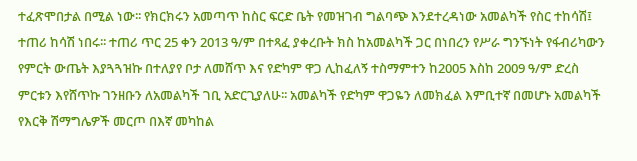ተፈጽሞበታል በሚል ነው፡፡ የክርክሩን አመጣጥ ከስር ፍርድ ቤት የመዝገብ ግልባጭ እንደተረዳነው አመልካች የስር ተከሳሽ፤ ተጠሪ ከሳሽ ነበሩ፡፡ ተጠሪ ጥር 25 ቀን 2013 ዓ/ም በተጻፈ ያቀረቡት ክስ ከአመልካች ጋር በነበረን የሥራ ግንኙነት የፋብሪካውን የምርት ውጤት እያጓጓዝኩ በተለያየ ቦታ ለመሸጥ እና የድካም ዋጋ ሊከፈለኝ ተስማምተን ከ2005 እስከ 2009 ዓ/ም ድረስ ምርቱን እየሸጥኩ ገንዘቡን ለአመልካች ገቢ አድርጊያለሁ፡፡ አመልካች የድካም ዋጋዬን ለመክፈል እምቢተኛ በመሆኑ አመልካች የእርቅ ሽማግሌዎች መርጦ በእኛ መካከል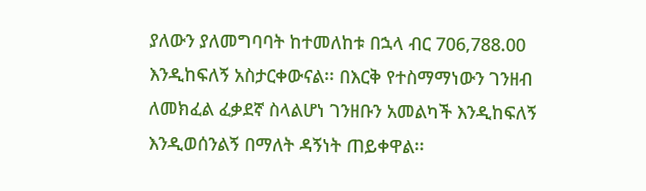ያለውን ያለመግባባት ከተመለከቱ በኋላ ብር 706,788.00 እንዲከፍለኝ አስታርቀውናል፡፡ በእርቅ የተስማማነውን ገንዘብ ለመክፈል ፈቃደኛ ስላልሆነ ገንዘቡን አመልካች እንዲከፍለኝ እንዲወሰንልኝ በማለት ዳኝነት ጠይቀዋል፡፡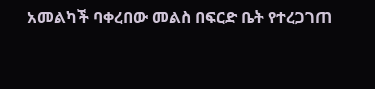አመልካች ባቀረበው መልስ በፍርድ ቤት የተረጋገጠ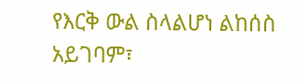የእርቅ ውል ስላልሆነ ልከሰስ አይገባም፣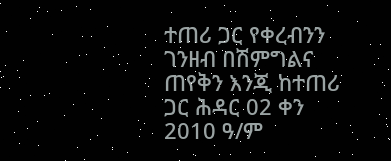ተጠሪ ጋር የቀረብንን ገንዘብ በሽምግልና ጠየቅን እንጂ ከተጠሪ ጋር ሕዳር 02 ቀን 2010 ዓ/ም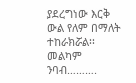ያደረግነው እርቅ ውል የለም በማለት ተከራክሯል፡፡ መልካም ንባብ……….